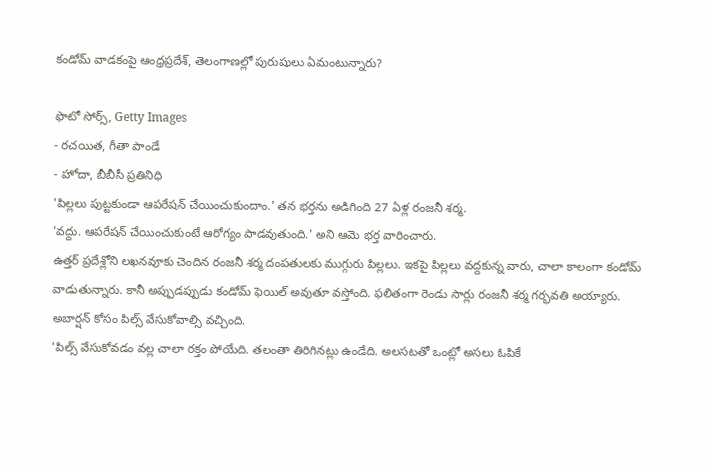కండోమ్ వాడకంపై ఆంధ్రప్రదేశ్, తెలంగాణల్లో పురుషులు ఏమంటున్నారు?

ఫొటో సోర్స్, Getty Images
- రచయిత, గీతా పాండే
- హోదా, బీబీసీ ప్రతినిధి
'పిల్లలు పుట్టకుండా ఆపరేషన్ చేయించుకుందాం.' తన భర్తను అడిగింది 27 ఏళ్ల రంజనీ శర్మ.
'వద్దు. ఆపరేషన్ చేయించుకుంటే ఆరోగ్యం పాడవుతుంది.' అని ఆమె భర్త వారించారు.
ఉత్తర్ ప్రదేశ్లోని లఖనవూకు చెందిన రంజనీ శర్మ దంపతులకు ముగ్గురు పిల్లలు. ఇకపై పిల్లలు వద్దకున్న వారు, చాలా కాలంగా కండోమ్ వాడుతున్నారు. కానీ అప్పుడప్పుడు కండోమ్ ఫెయిల్ అవుతూ వస్తోంది. ఫలితంగా రెండు సార్లు రంజనీ శర్మ గర్భవతి అయ్యారు. అబార్షన్ కోసం పిల్స్ వేసుకోవాల్సి వచ్చింది.
'పిల్స్ వేసుకోవడం వల్ల చాలా రక్తం పోయేది. తలంతా తిరిగినట్లు ఉండేది. అలసటతో ఒంట్లో అసలు ఓపికే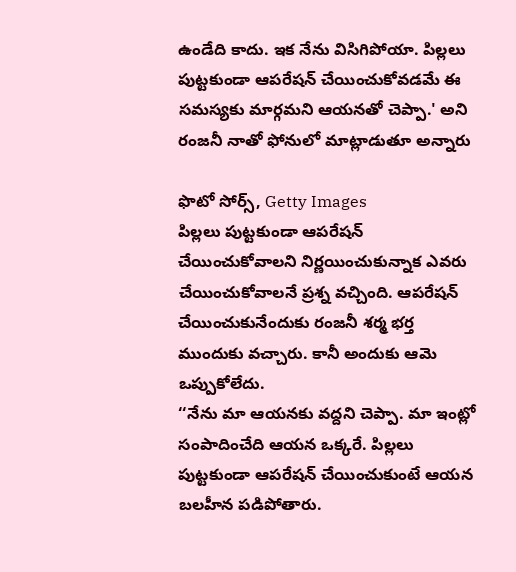ఉండేది కాదు. ఇక నేను విసిగిపోయా. పిల్లలు పుట్టకుండా ఆపరేషన్ చేయించుకోవడమే ఈ సమస్యకు మార్గమని ఆయనతో చెప్పా.' అని రంజనీ నాతో ఫోనులో మాట్లాడుతూ అన్నారు

ఫొటో సోర్స్, Getty Images
పిల్లలు పుట్టకుండా ఆపరేషన్ చేయించుకోవాలని నిర్ణయించుకున్నాక ఎవరు చేయించుకోవాలనే ప్రశ్న వచ్చింది. ఆపరేషన్ చేయించుకునేందుకు రంజనీ శర్మ భర్త ముందుకు వచ్చారు. కానీ అందుకు ఆమె ఒప్పుకోలేదు.
‘‘నేను మా ఆయనకు వద్దని చెప్పా. మా ఇంట్లో సంపాదించేది ఆయన ఒక్కరే. పిల్లలు పుట్టకుండా ఆపరేషన్ చేయించుకుంటే ఆయన బలహీన పడిపోతారు.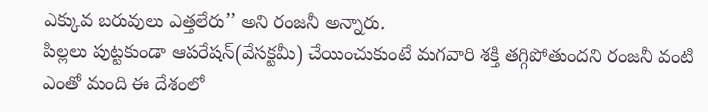ఎక్కువ బరువులు ఎత్తలేరు’’ అని రంజనీ అన్నారు.
పిల్లలు పుట్టకుండా ఆపరేషన్(వేసక్టమీ) చేయించుకుంటే మగవారి శక్తి తగ్గిపోతుందని రంజనీ వంటి ఎంతో మంది ఈ దేశంలో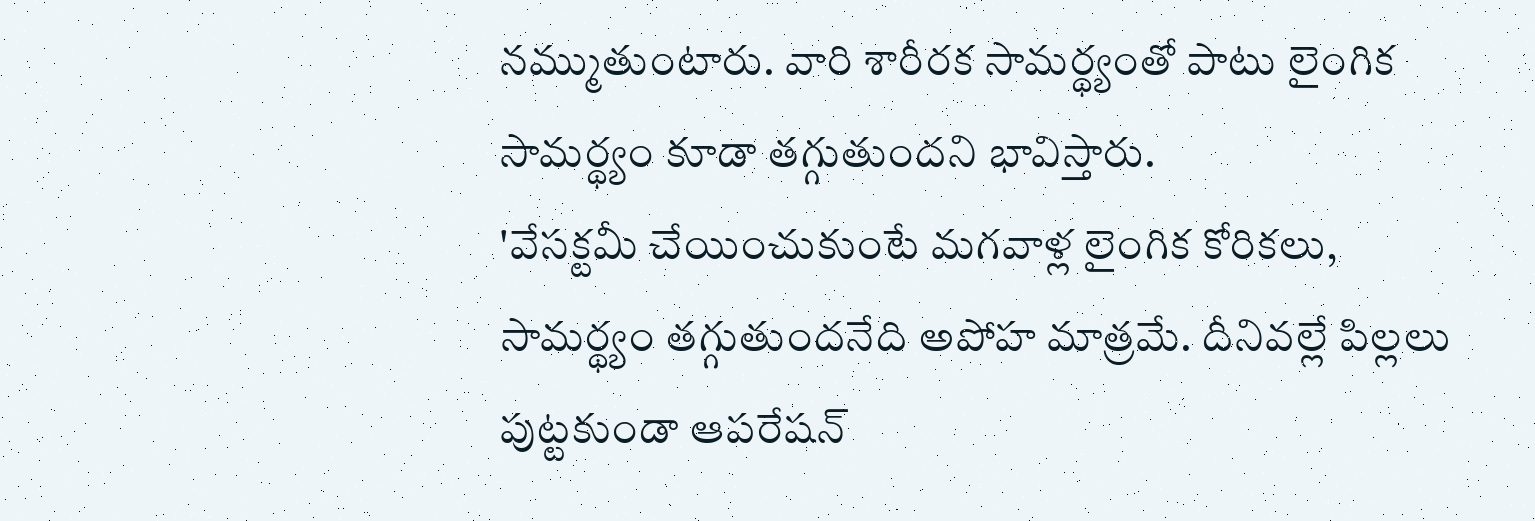నమ్ముతుంటారు. వారి శారీరక సామర్థ్యంతో పాటు లైంగిక సామర్థ్యం కూడా తగ్గుతుందని భావిస్తారు.
'వేసక్టమీ చేయించుకుంటే మగవాళ్ల లైంగిక కోరికలు, సామర్థ్యం తగ్గుతుందనేది అపోహ మాత్రమే. దీనివల్లే పిల్లలు పుట్టకుండా ఆపరేషన్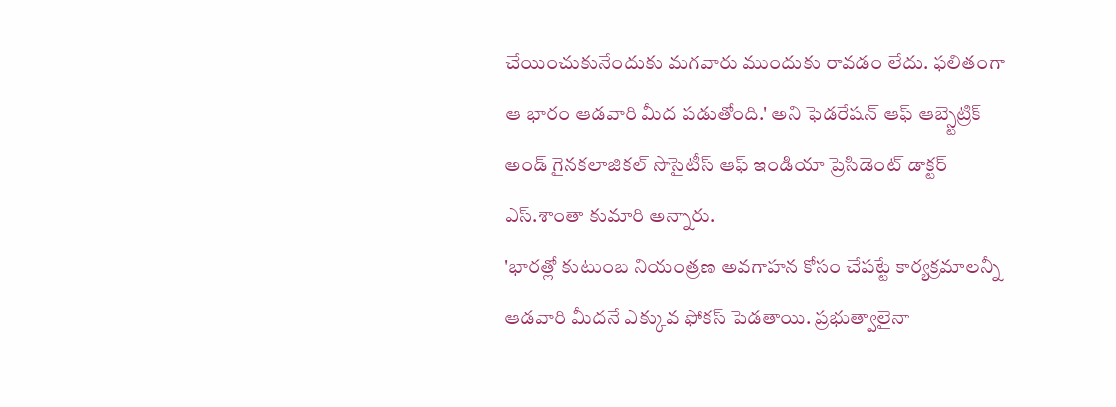చేయించుకునేందుకు మగవారు ముందుకు రావడం లేదు. ఫలితంగా ఆ భారం ఆడవారి మీద పడుతోంది.' అని ఫెడరేషన్ ఆఫ్ ఆబ్స్టెట్రిక్ అండ్ గైనకలాజికల్ సొసైటీస్ ఆఫ్ ఇండియా ప్రెసిడెంట్ డాక్టర్ ఎస్.శాంతా కుమారి అన్నారు.
'భారత్లో కుటుంబ నియంత్రణ అవగాహన కోసం చేపట్టే కార్యక్రమాలన్నీ ఆడవారి మీదనే ఎక్కువ ఫోకస్ పెడతాయి. ప్రభుత్వాలైనా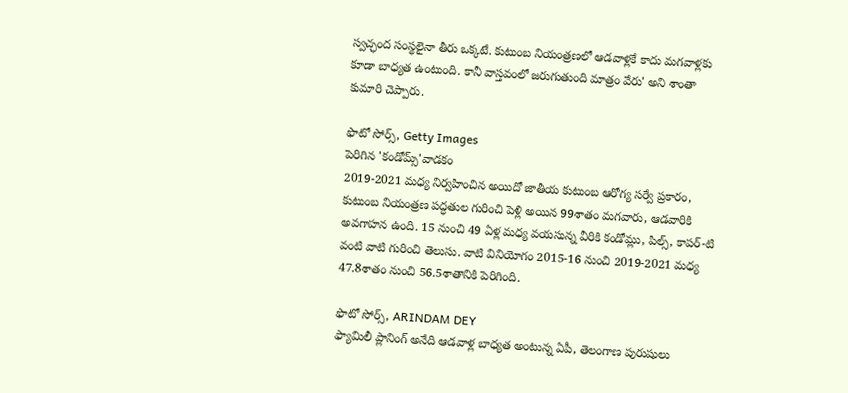స్వచ్ఛంద సంస్థలైనా తీరు ఒక్కటే. కుటుంబ నియంత్రణలో ఆడవాళ్లకే కాదు మగవాళ్లకు కూడా బాధ్యత ఉంటుంది. కానీ వాస్తవంలో జరుగుతుంది మాత్రం వేరు' అని శాంతా కుమారి చెప్పారు.

ఫొటో సోర్స్, Getty Images
పెరిగిన 'కండోమ్స్'వాడకం
2019-2021 మధ్య నిర్వహించిన అయిదో జాతీయ కుటుంబ ఆరోగ్య సర్వే ప్రకారం, కుటుంబ నియంత్రణ పద్ధతుల గురించి పెళ్లి అయిన 99శాతం మగవారు, ఆడవారికి అవగాహన ఉంది. 15 నుంచి 49 ఏళ్ల మధ్య వయసున్న వీరికి కండోమ్లు, పిల్స్, కాపర్-టి వంటి వాటి గురించి తెలుసు. వాటి వినియోగం 2015-16 నుంచి 2019-2021 మధ్య 47.8శాతం నుంచి 56.5శాతానికి పెరిగింది.

ఫొటో సోర్స్, ARINDAM DEY
ఫ్యామిలీ ప్లానింగ్ అనేది ఆడవాళ్ల బాధ్యత అంటున్న ఏపీ, తెలంగాణ పురుషులు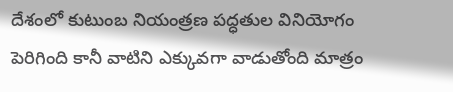దేశంలో కుటుంబ నియంత్రణ పద్ధతుల వినియోగం పెరిగింది కానీ వాటిని ఎక్కువగా వాడుతోంది మాత్రం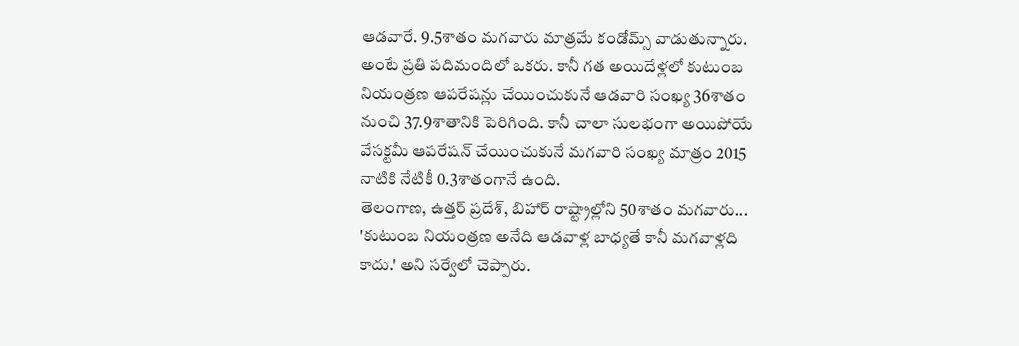ఆడవారే. 9.5శాతం మగవారు మాత్రమే కండోమ్స్ వాడుతున్నారు. అంటే ప్రతి పదిమందిలో ఒకరు. కానీ గత అయిదేళ్లలో కుటుంబ నియంత్రణ ఆపరేషన్లు చేయించుకునే ఆడవారి సంఖ్య 36శాతం నుంచి 37.9శాతానికి పెరిగింది. కానీ చాలా సులభంగా అయిపోయే వేసక్టమీ ఆపరేషన్ చేయించుకునే మగవారి సంఖ్య మాత్రం 2015 నాటికి నేటికీ 0.3శాతంగానే ఉంది.
తెలంగాణ, ఉత్తర్ ప్రదేశ్, బిహార్ రాష్ట్రాల్లోని 50శాతం మగవారు... 'కుటుంబ నియంత్రణ అనేది ఆడవాళ్ల బాధ్యతే కానీ మగవాళ్లది కాదు.' అని సర్వేలో చెప్పారు.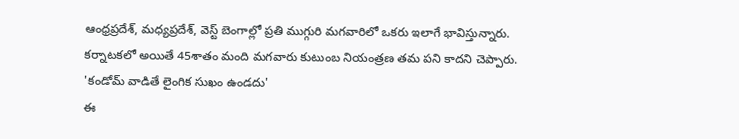ఆంధ్రప్రదేశ్, మధ్యప్రదేశ్, వెస్ట్ బెంగాల్లో ప్రతి ముగ్గురి మగవారిలో ఒకరు ఇలాగే భావిస్తున్నారు. కర్నాటకలో అయితే 45శాతం మంది మగవారు కుటుంబ నియంత్రణ తమ పని కాదని చెప్పారు.
'కండోమ్ వాడితే లైంగిక సుఖం ఉండదు'
ఈ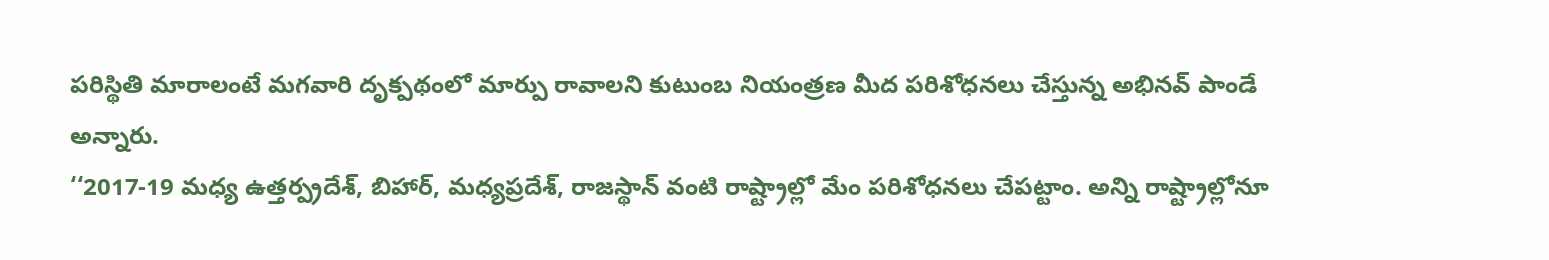పరిస్థితి మారాలంటే మగవారి దృక్పథంలో మార్పు రావాలని కుటుంబ నియంత్రణ మీద పరిశోధనలు చేస్తున్న అభినవ్ పాండే అన్నారు.
‘‘2017-19 మధ్య ఉత్తర్ప్రదేశ్, బిహార్, మధ్యప్రదేశ్, రాజస్థాన్ వంటి రాష్ట్రాల్లో మేం పరిశోధనలు చేపట్టాం. అన్ని రాష్ట్రాల్లోనూ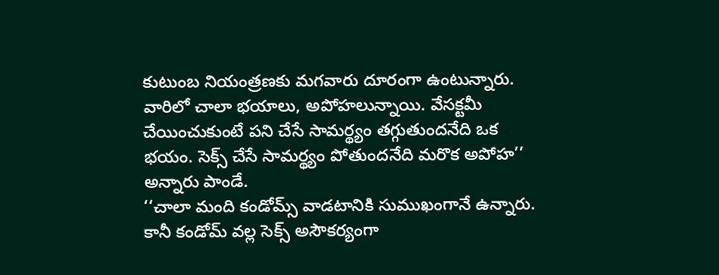కుటుంబ నియంత్రణకు మగవారు దూరంగా ఉంటున్నారు. వారిలో చాలా భయాలు, అపోహలున్నాయి. వేసక్టమీ చేయించుకుంటే పని చేసే సామర్థ్యం తగ్గుతుందనేది ఒక భయం. సెక్స్ చేసే సామర్థ్యం పోతుందనేది మరొక అపోహ’’ అన్నారు పాండే.
‘‘చాలా మంది కండోమ్స్ వాడటానికి సుముఖంగానే ఉన్నారు. కానీ కండోమ్ వల్ల సెక్స్ అసౌకర్యంగా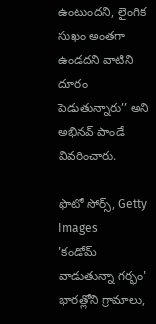ఉంటుందని, లైంగిక సుఖం అంతగా ఉండదని వాటిని దూరం పెడుతున్నారు’’ అని అభినవ్ పాండే వివరించారు.

ఫొటో సోర్స్, Getty Images
'కండోమ్ వాడుతున్నా గర్భం'
భారత్లోని గ్రామాలు,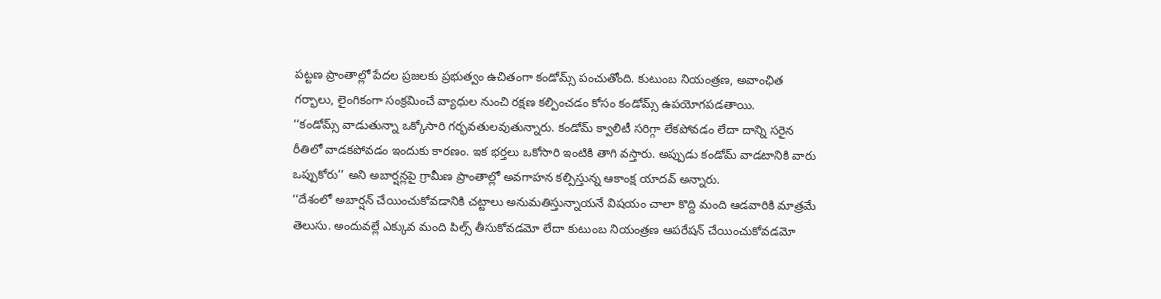పట్టణ ప్రాంతాల్లో పేదల ప్రజలకు ప్రభుత్వం ఉచితంగా కండోమ్స్ పంచుతోంది. కుటుంబ నియంత్రణ, అవాంఛిత గర్భాలు, లైంగికంగా సంక్రమించే వ్యాధుల నుంచి రక్షణ కల్పించడం కోసం కండోమ్స్ ఉపయోగపడతాయి.
‘‘కండోమ్స్ వాడుతున్నా ఒక్కోసారి గర్భవతులవుతున్నారు. కండోమ్ క్వాలిటీ సరిగ్గా లేకపోవడం లేదా దాన్ని సరైన రీతిలో వాడకపోవడం ఇందుకు కారణం. ఇక భర్తలు ఒకోసారి ఇంటికి తాగి వస్తారు. అప్పుడు కండోమ్ వాడటానికి వారు ఒప్పుకోరు’’ అని అబార్షన్లపై గ్రామీణ ప్రాంతాల్లో అవగాహన కల్పిస్తున్న ఆకాంక్ష యాదవ్ అన్నారు.
‘‘దేశంలో అబార్షన్ చేయించుకోవడానికి చట్టాలు అనుమతిస్తున్నాయనే విషయం చాలా కొద్ది మంది ఆడవారికి మాత్రమే తెలుసు. అందువల్లే ఎక్కువ మంది పిల్స్ తీసుకోవడమో లేదా కుటుంబ నియంత్రణ ఆపరేషన్ చేయించుకోవడమో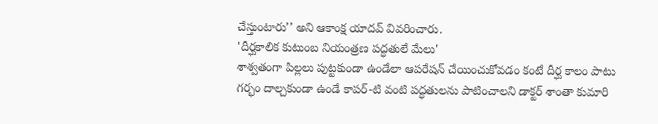చేస్తుంటారు’’ అని ఆకాంక్ష యాదవ్ వివరించారు.
'దీర్ఘకాలిక కుటుంబ నియంత్రణ పద్ధతులే మేలు'
శాశ్వతంగా పిల్లలు పుట్టకుండా ఉండేలా ఆపరేషన్ చేయించుకోవడం కంటే దీర్ఘ కాలం పాటు గర్భం దాల్చకుండా ఉండే కాపర్-టి వంటి పద్ధతులను పాటించాలని డాక్టర్ శాంతా కుమారి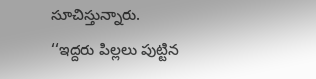సూచిస్తున్నారు.
‘‘ఇద్దరు పిల్లలు పుట్టిన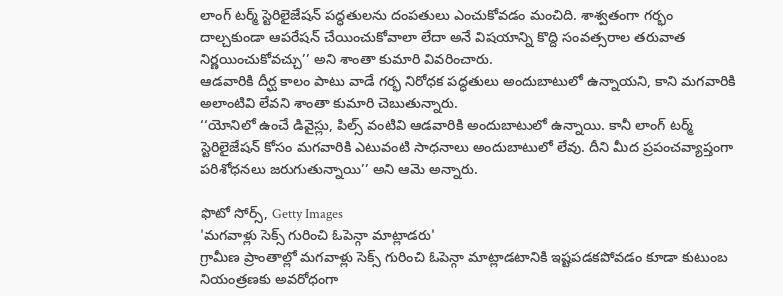లాంగ్ టర్మ్ స్టెరిలైజేషన్ పద్ధతులను దంపతులు ఎంచుకోవడం మంచిది. శాశ్వతంగా గర్భం దాల్చకుండా ఆపరేషన్ చేయించుకోవాలా లేదా అనే విషయాన్ని కొద్ది సంవత్సరాల తరువాత నిర్ణయించుకోవచ్చు’’ అని శాంతా కుమారి వివరించారు.
ఆడవారికి దీర్ఘ కాలం పాటు వాడే గర్భ నిరోధక పద్ధతులు అందుబాటులో ఉన్నాయని, కాని మగవారికి అలాంటివి లేవని శాంతా కుమారి చెబుతున్నారు.
‘‘యోనిలో ఉంచే డివైస్లు, పిల్స్ వంటివి ఆడవారికి అందుబాటులో ఉన్నాయి. కానీ లాంగ్ టర్మ్ స్టెరిలైజేషన్ కోసం మగవారికి ఎటువంటి సాధనాలు అందుబాటులో లేవు. దీని మీద ప్రపంచవ్యాప్తంగా పరిశోధనలు జరుగుతున్నాయి’’ అని ఆమె అన్నారు.

ఫొటో సోర్స్, Getty Images
'మగవాళ్లు సెక్స్ గురించి ఓపెన్గా మాట్లాడరు'
గ్రామీణ ప్రాంతాల్లో మగవాళ్లు సెక్స్ గురించి ఓపెన్గా మాట్లాడటానికి ఇష్టపడకపోవడం కూడా కుటుంబ నియంత్రణకు అవరోధంగా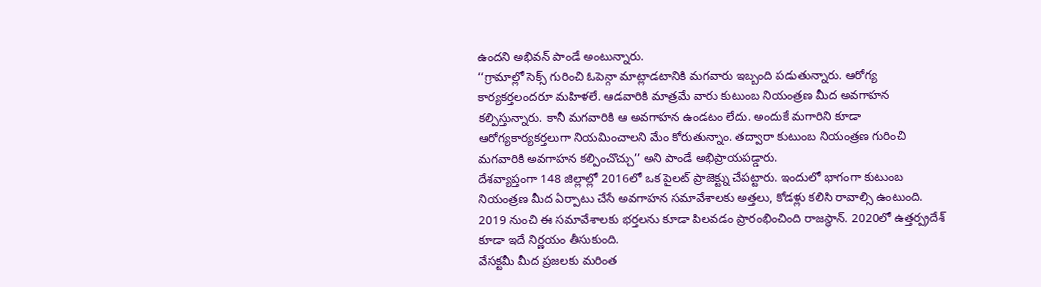ఉందని అభివన్ పాండే అంటున్నారు.
‘‘గ్రామాల్లో సెక్స్ గురించి ఓపెన్గా మాట్లాడటానికి మగవారు ఇబ్బంది పడుతున్నారు. ఆరోగ్య కార్యకర్తలందరూ మహిళలే. ఆడవారికి మాత్రమే వారు కుటుంబ నియంత్రణ మీద అవగాహన కల్పిస్తున్నారు. కానీ మగవారికి ఆ అవగాహన ఉండటం లేదు. అందుకే మగారిని కూడా ఆరోగ్యకార్యకర్తలుగా నియమించాలని మేం కోరుతున్నాం. తద్వారా కుటుంబ నియంత్రణ గురించి మగవారికి అవగాహన కల్పించొచ్చు’’ అని పాండే అభిప్రాయపడ్డారు.
దేశవ్యాప్తంగా 148 జిల్లాల్లో 2016లో ఒక పైలట్ ప్రాజెక్ట్ను చేపట్టారు. ఇందులో భాగంగా కుటుంబ నియంత్రణ మీద ఏర్పాటు చేసే అవగాహన సమావేశాలకు అత్తలు, కోడళ్లు కలిసి రావాల్సి ఉంటుంది. 2019 నుంచి ఈ సమావేశాలకు భర్తలను కూడా పిలవడం ప్రారంభించింది రాజస్థాన్. 2020లో ఉత్తర్ప్రదేశ్ కూడా ఇదే నిర్ణయం తీసుకుంది.
వేసక్టమీ మీద ప్రజలకు మరింత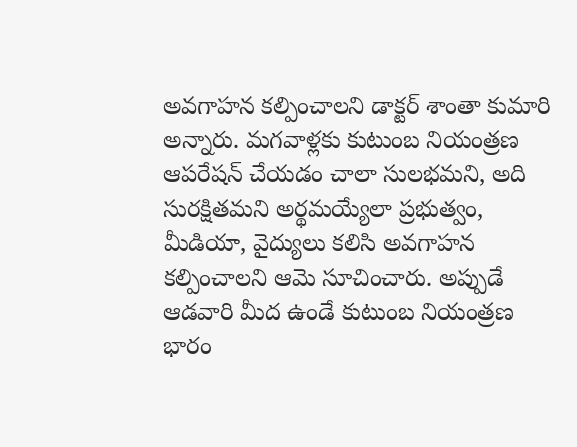అవగాహన కల్పించాలని డాక్టర్ శాంతా కుమారి అన్నారు. మగవాళ్లకు కుటుంబ నియంత్రణ ఆపరేషన్ చేయడం చాలా సులభమని, అది సురక్షితమని అర్థమయ్యేలా ప్రభుత్వం, మీడియా, వైద్యులు కలిసి అవగాహన కల్పించాలని ఆమె సూచించారు. అప్పుడే ఆడవారి మీద ఉండే కుటుంబ నియంత్రణ భారం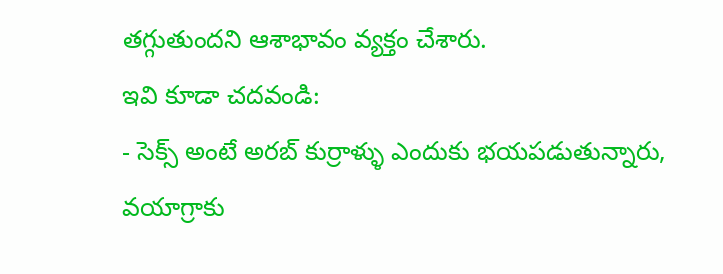తగ్గుతుందని ఆశాభావం వ్యక్తం చేశారు.
ఇవి కూడా చదవండి:
- సెక్స్ అంటే అరబ్ కుర్రాళ్ళు ఎందుకు భయపడుతున్నారు, వయాగ్రాకు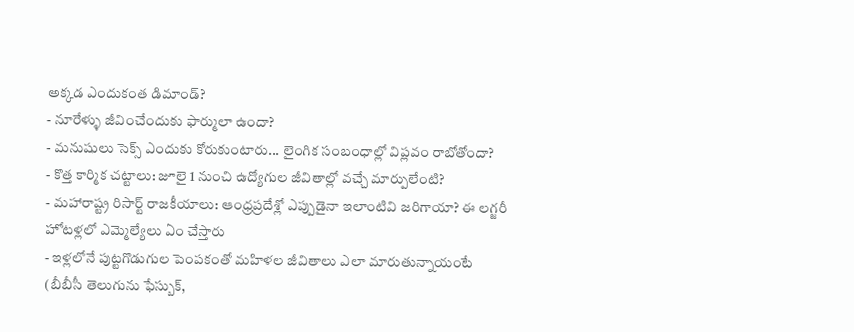అక్కడ ఎందుకంత డిమాండ్?
- నూరేళ్ళు జీవించేందుకు ఫార్ములా ఉందా?
- మనుషులు సెక్స్ ఎందుకు కోరుకుంటారు... లైంగిక సంబంధాల్లో విప్లవం రాబోతోందా?
- కొత్త కార్మిక చట్టాలు: జూలై 1 నుంచి ఉద్యోగుల జీవితాల్లో వచ్చే మార్పులేంటి?
- మహారాష్ట్ర రిసార్ట్ రాజకీయాలు: ఆంధ్రప్రదేశ్లో ఎప్పుడైనా ఇలాంటివి జరిగాయా? ఈ లగ్జరీ హోటళ్లలో ఎమ్మెల్యేలు ఏం చేస్తారు
- ఇళ్లలోనే పుట్టగొడుగుల పెంపకంతో మహిళల జీవితాలు ఎలా మారుతున్నాయంటే
(బీబీసీ తెలుగును ఫేస్బుక్,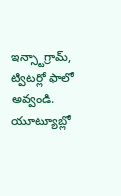ఇన్స్టాగ్రామ్, ట్విటర్లో ఫాలో అవ్వండి. యూట్యూబ్లో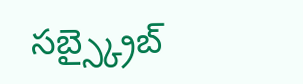సబ్స్క్రైబ్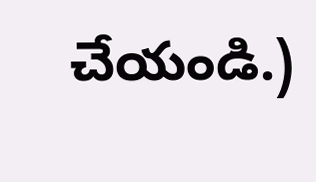చేయండి.)